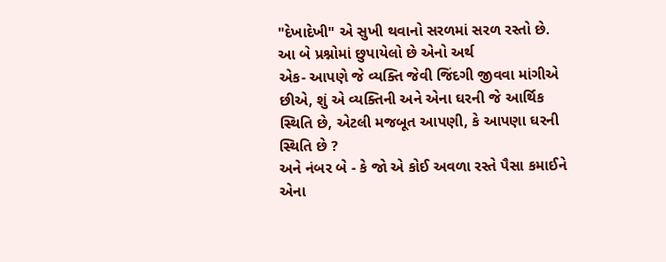"દેખાદેખી" એ સુખી થવાનો સરળમાં સરળ રસ્તો છે.
આ બે પ્રશ્નોમાં છુપાયેલો છે એનો અર્થ
એક- આપણે જે વ્યક્તિ જેવી જિંદગી જીવવા માંગીએ છીએ, શું એ વ્યક્તિની અને એના ઘરની જે આર્થિક સ્થિતિ છે, એટલી મજબૂત આપણી, કે આપણા ઘરની સ્થિતિ છે ?
અને નંબર બે - કે જો એ કોઈ અવળા રસ્તે પૈસા કમાઈને એના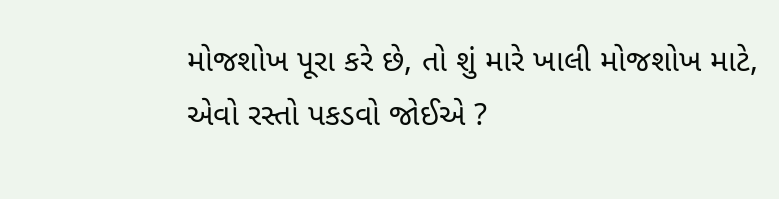મોજશોખ પૂરા કરે છે, તો શું મારે ખાલી મોજશોખ માટે, એવો રસ્તો પકડવો જોઈએ ?